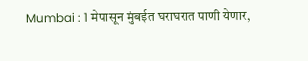Mumbai : 1 मेपासून मुंबईत घराघरात पाणी येणार,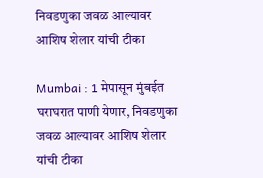निवडणुका जवळ आल्यावर आशिष शेलार यांची टीका

Mumbai : 1 मेपासून मुंबईत घराघरात पाणी येणार, निवडणुका जवळ आल्यावर आशिष शेलार यांची टीका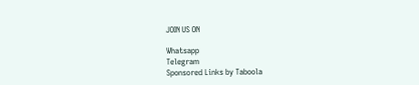JOIN US ON

Whatsapp
Telegram
Sponsored Links by Taboola